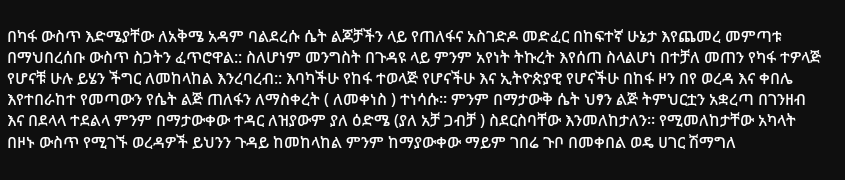በካፋ ውስጥ እድሜያቸው ለአቅሜ አዳም ባልደረሱ ሴት ልጆቻችን ላይ የጠለፋና አስገድዶ መድፈር በከፍተኛ ሁኔታ እየጨመረ መምጣቱ በማህበረሰቡ ውስጥ ስጋትን ፈጥሮዋል:: ስለሆነም መንግስት በጉዳዩ ላይ ምንም አየነት ትኩረት እየሰጠ ስላልሆነ በተቻለ መጠን የካፋ ተዎላጅ የሆናቹ ሁሉ ይሄን ችግር ለመከላከል እንረባረብ:: እባካችሁ የከፋ ተወላጅ የሆናችሁ እና ኢትዮጵያዊ የሆናችሁ በከፋ ዞን በየ ወረዳ እና ቀበሌ እየተበራከተ የመጣውን የሴት ልጅ ጠለፋን ለማስቀረት ( ለመቀነስ ) ተነሳሱ። ምንም በማታውቅ ሴት ህፃን ልጅ ትምህርቷን አቋረጣ በገንዘብ እና በደላላ ተደልላ ምንም በማታውቀው ተዳር ለዝያውም ያለ ዕድሜ (ያለ አቻ ጋብቻ ) ስደርስባቸው እንመለከታለን። የሚመለከታቸው አካላት በዞኑ ውስጥ የሚገኙ ወረዳዎች ይህንን ጉዳይ ከመከላከል ምንም ከማያውቀው ማይም ገበሬ ጉቦ በመቀበል ወዴ ሀገር ሽማግለ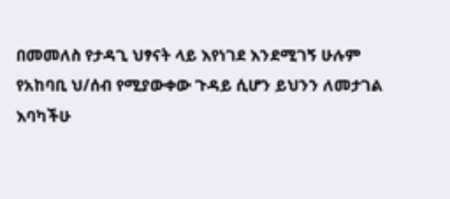በመመለስ የታዳጊ ህፃናት ላይ እየነገደ እንደሚገኝ ሁሉም የአከባቢ ህ/ሰብ የሚያውቀው ጉዳይ ሲሆን ይህንን ለመታገል እባካችሁ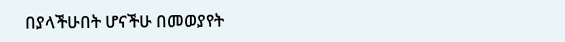በያላችሁበት ሆናችሁ በመወያየት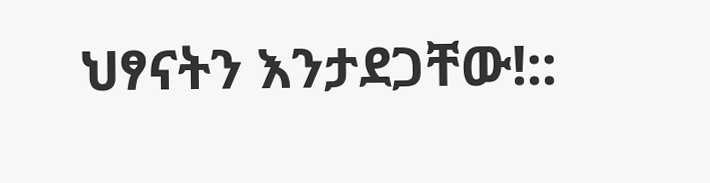ህፃናትን እንታደጋቸው!::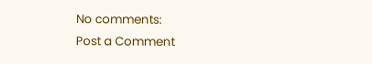No comments:
Post a Comment